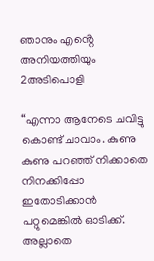ഞാനും എൻ്റെ അനിയത്തിയും 2അടിപൊളി

“എന്നാ ആനേടെ ചവിട്ടു കൊണ്ട് ചാവാം. കുണു കുണു പറഞ്ഞ് നിക്കാതെ നിനക്കിപ്പോ ഇതോടിക്കാൻ പറ്റുമെങ്കിൽ ഓടിക്ക്. അല്ലാതെ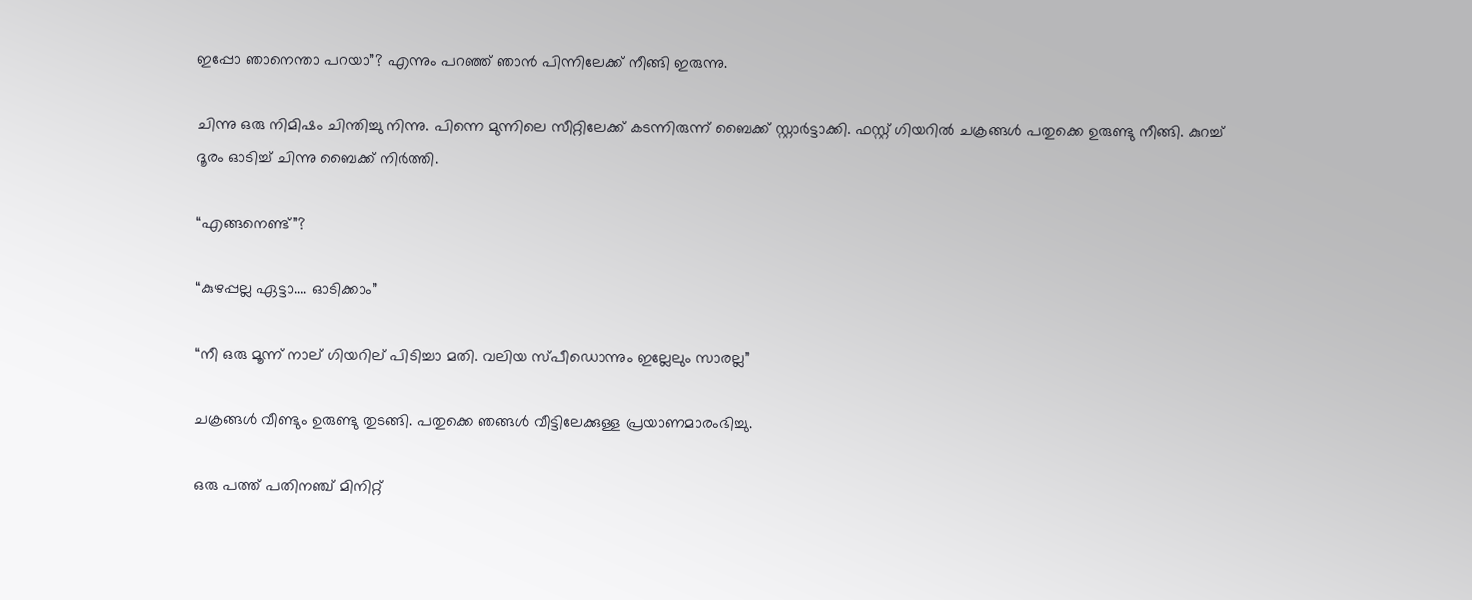ഇപ്പോ ഞാനെന്താ പറയാ”? എന്നും പറഞ്ഞ് ഞാൻ പിന്നിലേക്ക് നീങ്ങി ഇരുന്നു.

ചിന്നു ഒരു നിമിഷം ചിന്തിച്ചു നിന്നു. പിന്നെ മുന്നിലെ സീറ്റിലേക്ക് കടന്നിരുന്ന് ബൈക്ക് സ്റ്റാർട്ടാക്കി. ഫസ്റ്റ് ഗിയറിൽ ചക്രങ്ങൾ പതുക്കെ ഉരുണ്ടു നീങ്ങി. കുറച്ച് ദൂരം ഓടിച്ച് ചിന്നു ബൈക്ക് നിർത്തി.

“എങ്ങനെണ്ട്”?

“കുഴപ്പല്ല ഏട്ടാ…. ഓടിക്കാം”

“നീ ഒരു മൂന്ന് നാല് ഗിയറില് പിടിച്ചാ മതി. വലിയ സ്പീഡൊന്നും ഇല്ലേലും സാരല്ല”

ചക്രങ്ങൾ വീണ്ടും ഉരുണ്ടു തുടങ്ങി. പതുക്കെ ഞങ്ങൾ വീട്ടിലേക്കുള്ള പ്രയാണമാരംഭിച്ചു.

ഒരു പത്ത് പതിനഞ്ച് മിനിറ്റ്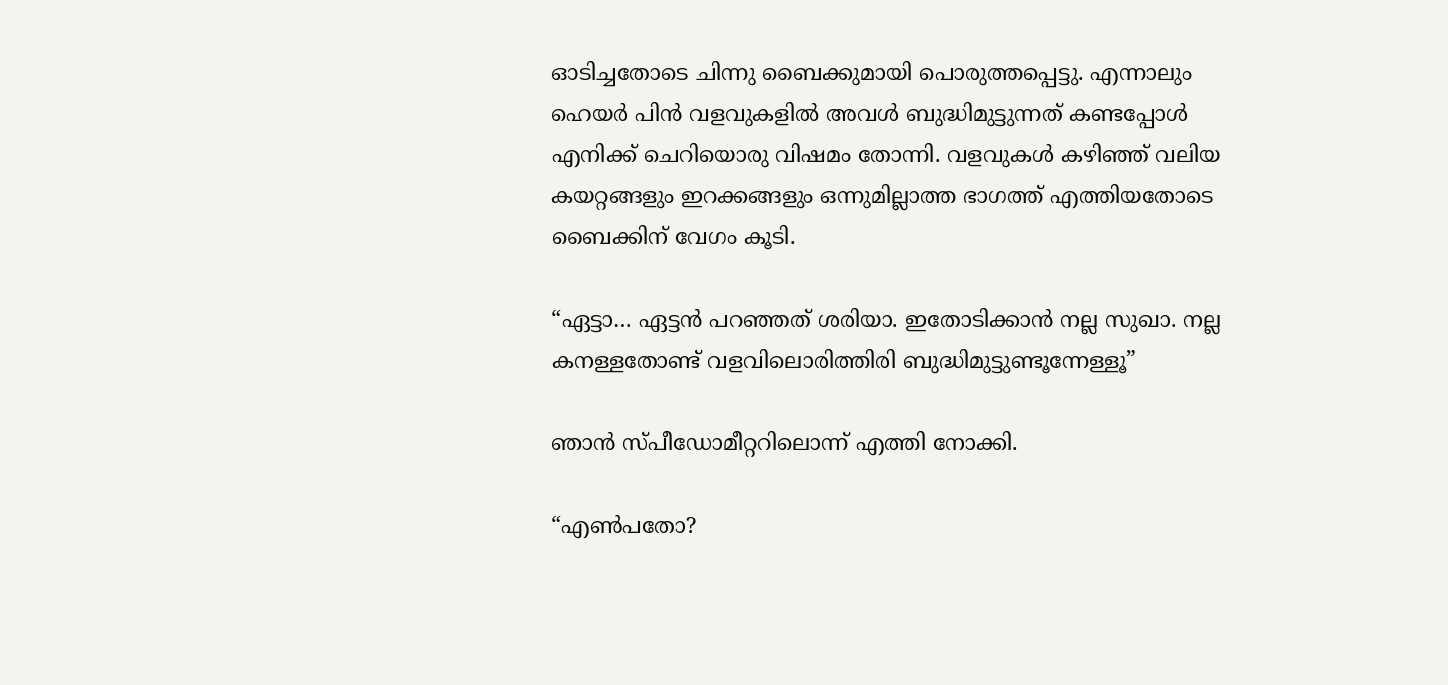ഓടിച്ചതോടെ ചിന്നു ബൈക്കുമായി പൊരുത്തപ്പെട്ടു. എന്നാലും ഹെയർ പിൻ വളവുകളിൽ അവൾ ബുദ്ധിമുട്ടുന്നത് കണ്ടപ്പോൾ എനിക്ക് ചെറിയൊരു വിഷമം തോന്നി. വളവുകൾ കഴിഞ്ഞ് വലിയ കയറ്റങ്ങളും ഇറക്കങ്ങളും ഒന്നുമില്ലാത്ത ഭാഗത്ത് എത്തിയതോടെ ബൈക്കിന് വേഗം കൂടി.

“ഏട്ടാ… ഏട്ടൻ പറഞ്ഞത് ശരിയാ. ഇതോടിക്കാൻ നല്ല സുഖാ. നല്ല കനള്ളതോണ്ട് വളവിലൊരിത്തിരി ബുദ്ധിമുട്ടുണ്ടൂന്നേള്ളൂ”

ഞാൻ സ്പീഡോമീറ്ററിലൊന്ന് എത്തി നോക്കി.

“എൺപതോ?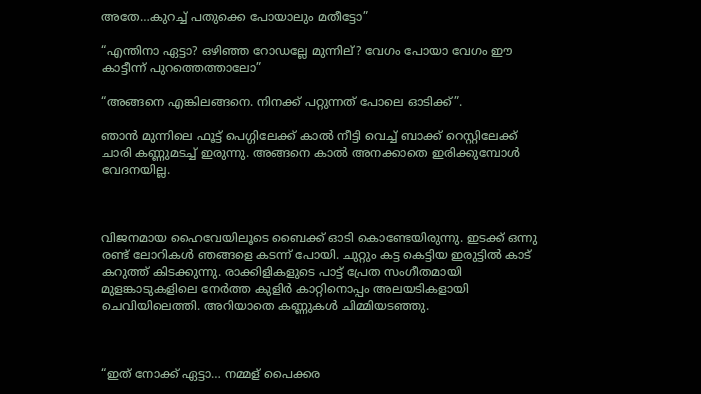അതേ…കുറച്ച് പതുക്കെ പോയാലും മതീട്ടോ”

“എന്തിനാ ഏട്ടാ? ഒഴിഞ്ഞ റോഡല്ലേ മുന്നില്? വേഗം പോയാ വേഗം ഈ കാട്ടീന്ന് പുറത്തെത്താലോ”

“അങ്ങനെ എങ്കിലങ്ങനെ. നിനക്ക് പറ്റുന്നത് പോലെ ഓടിക്ക്”.

ഞാൻ മുന്നിലെ ഫൂട്ട് പെഗ്ഗിലേക്ക് കാൽ നീട്ടി വെച്ച് ബാക്ക് റെസ്റ്റിലേക്ക് ചാരി കണ്ണുമടച്ച് ഇരുന്നു. അങ്ങനെ കാൽ അനക്കാതെ ഇരിക്കുമ്പോൾ വേദനയില്ല.



വിജനമായ ഹൈവേയിലൂടെ ബൈക്ക് ഓടി കൊണ്ടേയിരുന്നു. ഇടക്ക് ഒന്നു രണ്ട് ലോറികൾ ഞങ്ങളെ കടന്ന് പോയി. ചുറ്റും കട്ട കെട്ടിയ ഇരുട്ടിൽ കാട് കറുത്ത് കിടക്കുന്നു. രാക്കിളികളുടെ പാട്ട് പ്രേത സംഗീതമായി മുളങ്കാടുകളിലെ നേർത്ത കുളിർ കാറ്റിനൊപ്പം അലയടികളായി ചെവിയിലെത്തി. അറിയാതെ കണ്ണുകൾ ചിമ്മിയടഞ്ഞു.



“ഇത് നോക്ക് ഏട്ടാ… നമ്മള് പൈക്കര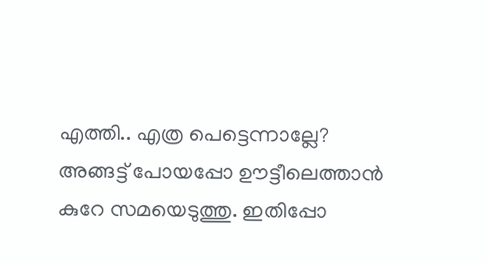എത്തി.. എത്ര പെട്ടെന്നാല്ലേ? അങ്ങട്ട് പോയപ്പോ ഊട്ടീലെത്താൻ കുറേ സമയെടുത്തു. ഇതിപ്പോ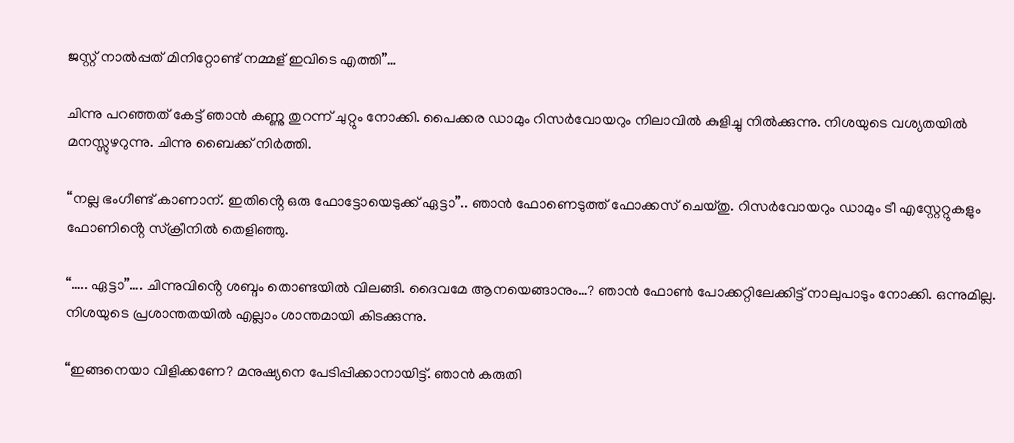ജസ്റ്റ് നാൽപ്പത് മിനിറ്റോണ്ട് നമ്മള് ഇവിടെ എത്തി”…

ചിന്നു പറഞ്ഞത് കേട്ട് ഞാൻ കണ്ണു തുറന്ന് ചുറ്റും നോക്കി. പൈക്കര ഡാമും റിസർവോയറും നിലാവിൽ കുളിച്ചു നിൽക്കുന്നു. നിശയുടെ വശ്യതയിൽ മനസ്സുഴറുന്നു. ചിന്നു ബൈക്ക് നിർത്തി.

“നല്ല ഭംഗീണ്ട് കാണാന്. ഇതിൻ്റെ ഒരു ഫോട്ടോയെടുക്ക് ഏട്ടാ”.. ഞാൻ ഫോണെടുത്ത് ഫോക്കസ് ചെയ്തു. റിസർവോയറും ഡാമും ടീ എസ്റ്റേറ്റുകളും ഫോണിൻ്റെ സ്‌ക്രീനിൽ തെളിഞ്ഞു.

“….. ഏട്ടാ”…. ചിന്നുവിൻ്റെ ശബ്ദം തൊണ്ടയിൽ വിലങ്ങി. ദൈവമേ ആനയെങ്ങാനും…? ഞാൻ ഫോൺ പോക്കറ്റിലേക്കിട്ട് നാലുപാടും നോക്കി. ഒന്നുമില്ല. നിശയുടെ പ്രശാന്തതയിൽ എല്ലാം ശാന്തമായി കിടക്കുന്നു.

“ഇങ്ങനെയാ വിളിക്കണേ? മനുഷ്യനെ പേടിപ്പിക്കാനായിട്ട്. ഞാൻ കരുതി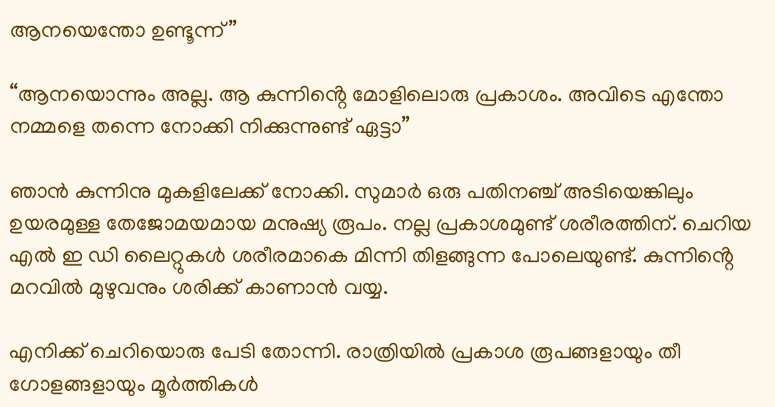ആനയെന്തോ ഉണ്ടൂന്ന്”

“ആനയൊന്നും അല്ല. ആ കുന്നിൻ്റെ മോളിലൊരു പ്രകാശം. അവിടെ എന്തോ നമ്മളെ തന്നെ നോക്കി നിക്കുന്നുണ്ട് ഏട്ടാ”

ഞാൻ കുന്നിനു മുകളിലേക്ക് നോക്കി. സുമാർ ഒരു പതിനഞ്ച് അടിയെങ്കിലും ഉയരമുള്ള തേജോമയമായ മനുഷ്യ രൂപം. നല്ല പ്രകാശമുണ്ട് ശരീരത്തിന്. ചെറിയ എൽ ഇ ഡി ലൈറ്റുകൾ ശരീരമാകെ മിന്നി തിളങ്ങുന്ന പോലെയുണ്ട്. കുന്നിൻ്റെ മറവിൽ മുഴുവനും ശരിക്ക് കാണാൻ വയ്യ.

എനിക്ക് ചെറിയൊരു പേടി തോന്നി. രാത്രിയിൽ പ്രകാശ രൂപങ്ങളായും തീ ഗോളങ്ങളായും മൂർത്തികൾ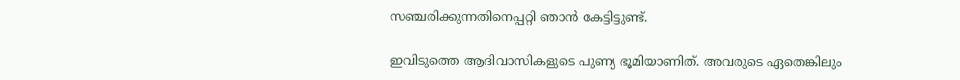സഞ്ചരിക്കുന്നതിനെപ്പറ്റി ഞാൻ കേട്ടിട്ടുണ്ട്.

ഇവിടുത്തെ ആദിവാസികളുടെ പുണ്യ ഭൂമിയാണിത്. അവരുടെ ഏതെങ്കിലും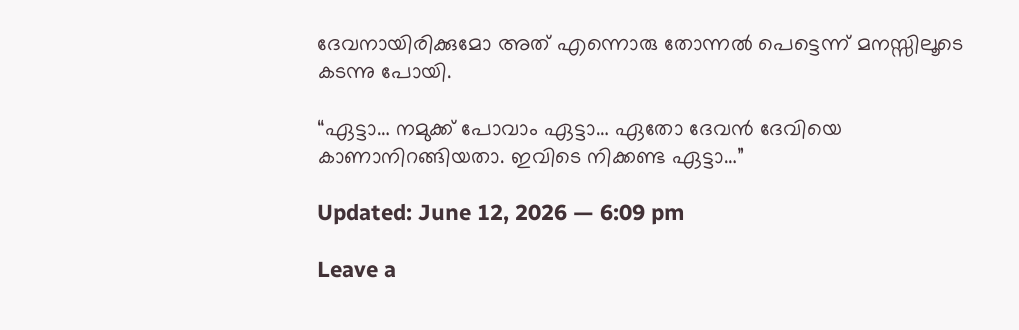ദേവനായിരിക്കുമോ അത് എന്നൊരു തോന്നൽ പെട്ടെന്ന് മനസ്സിലൂടെ കടന്നു പോയി.

“ഏട്ടാ… നമുക്ക് പോവാം ഏട്ടാ… ഏതോ ദേവൻ ദേവിയെ കാണാനിറങ്ങിയതാ. ഇവിടെ നിക്കണ്ട ഏട്ടാ…”

Updated: June 12, 2026 — 6:09 pm

Leave a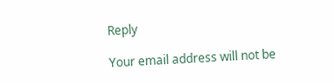Reply

Your email address will not be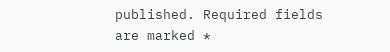published. Required fields are marked *